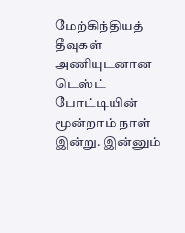மேற்கிந்தியத் தீவுகள் அணியுடனான டெஸ்ட் போட்டியின் மூன்றாம் நாள் இன்று. இன்னும்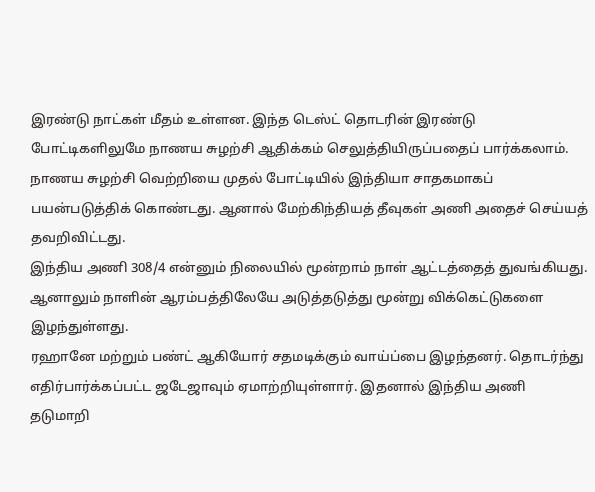இரண்டு நாட்கள் மீதம் உள்ளன. இந்த டெஸ்ட் தொடரின் இரண்டு போட்டிகளிலுமே நாணய சுழற்சி ஆதிக்கம் செலுத்தியிருப்பதைப் பார்க்கலாம்.
நாணய சுழற்சி வெற்றியை முதல் போட்டியில் இந்தியா சாதகமாகப் பயன்படுத்திக் கொண்டது. ஆனால் மேற்கிந்தியத் தீவுகள் அணி அதைச் செய்யத் தவறிவிட்டது.
இந்திய அணி 308/4 என்னும் நிலையில் மூன்றாம் நாள் ஆட்டத்தைத் துவங்கியது. ஆனாலும் நாளின் ஆரம்பத்திலேயே அடுத்தடுத்து மூன்று விக்கெட்டுகளை இழந்துள்ளது.
ரஹானே மற்றும் பண்ட் ஆகியோர் சதமடிக்கும் வாய்ப்பை இழந்தனர். தொடர்ந்து எதிர்பார்க்கப்பட்ட ஜடேஜாவும் ஏமாற்றியுள்ளார். இதனால் இந்திய அணி தடுமாறி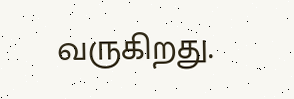வருகிறது.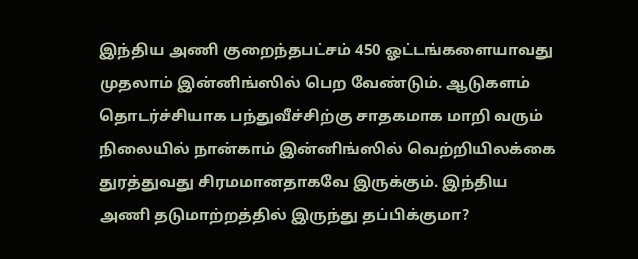இந்திய அணி குறைந்தபட்சம் 450 ஓட்டங்களையாவது முதலாம் இன்னிங்ஸில் பெற வேண்டும். ஆடுகளம் தொடர்ச்சியாக பந்துவீச்சிற்கு சாதகமாக மாறி வரும் நிலையில் நான்காம் இன்னிங்ஸில் வெற்றியிலக்கை துரத்துவது சிரமமானதாகவே இருக்கும். இந்திய அணி தடுமாற்றத்தில் இருந்து தப்பிக்குமா?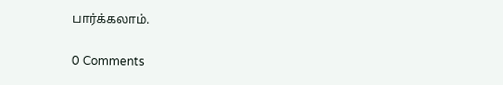பார்க்கலாம்.

0 Comments